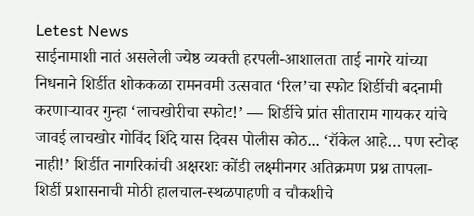Letest News
साईनामाशी नातं असलेली ज्येष्ठ व्यक्ती हरपली-आशालता ताई नागरे यांच्या निधनाने शिर्डीत शोककळा रामनवमी उत्सवात ‘रिल’चा स्फोट शिर्डीची बदनामी करणाऱ्यावर गुन्हा ‘लाचखोरीचा स्फोट!’ — शिर्डीचे प्रांत सीताराम गायकर यांचे जावई लाचखोर गोविंद शिंदे यास दिवस पोलीस कोठ... ‘रॉकेल आहे… पण स्टोव्ह नाही!’ शिर्डीत नागरिकांची अक्षरशः कोंडी लक्ष्मीनगर अतिक्रमण प्रश्न तापला- शिर्डी प्रशासनाची मोठी हालचाल-स्थळपाहणी व चौकशीचे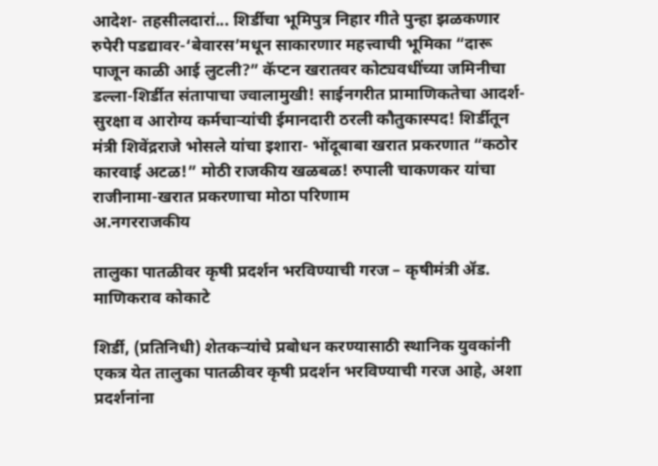आदेश- तहसीलदारां... शिर्डीचा भूमिपुत्र निहार गीते पुन्हा झळकणार रुपेरी पडद्यावर-‘बेवारस’मधून साकारणार महत्त्वाची भूमिका “दारू पाजून काळी आई लुटली?” कॅप्टन खरातवर कोट्यवधींच्या जमिनीचा डल्ला-शिर्डीत संतापाचा ज्वालामुखी! साईनगरीत प्रामाणिकतेचा आदर्श-सुरक्षा व आरोग्य कर्मचाऱ्यांची ईमानदारी ठरली कौतुकास्पद! शिर्डीतून मंत्री शिवेंद्रराजे भोसले यांचा इशारा- भोंदूबाबा खरात प्रकरणात “कठोर कारवाई अटळ!” मोठी राजकीय खळबळ! रुपाली चाकणकर यांचा राजीनामा-खरात प्रकरणाचा मोठा परिणाम
अ.नगरराजकीय

तालुका पातळीवर कृषी प्रदर्शन भरविण्याची गरज – कृषीमंत्री ॲड. माणिकराव कोकाटे

शिर्डी, (प्रतिनिधी) शेतकऱ्यांचे प्रबोधन करण्यासाठी स्थानिक युवकांनी एकत्र येत तालुका पातळीवर कृषी प्रदर्शन भरविण्याची गरज आहे, अशा प्रदर्शनांना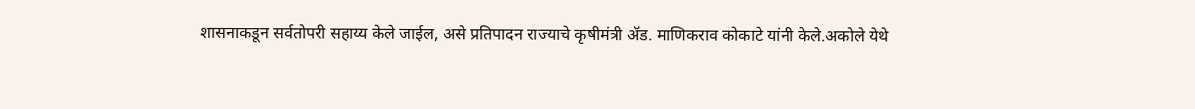शासनाकडून सर्वतोपरी सहाय्य केले जाईल, असे प्रतिपादन राज्याचे कृषीमंत्री ॲड. माणिकराव कोकाटे यांनी केले.अकोले येथे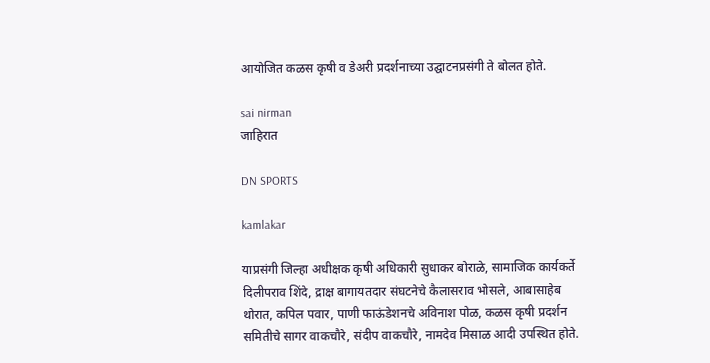आयोजित कळस कृषी व डेअरी प्रदर्शनाच्या उद्घाटनप्रसंगी ते बोलत होते.

sai nirman
जाहिरात

DN SPORTS

kamlakar

याप्रसंगी जिल्हा अधीक्षक कृषी अधिकारी सुधाकर बोराळे, सामाजिक कार्यकर्ते दिलीपराव शिंदे, द्राक्ष बागायतदार संघटनेचे कैलासराव भोसले, आबासाहेब थोरात, कपिल पवार, पाणी फाऊंडेशनचे अविनाश पोळ, कळस कृषी प्रदर्शन समितीचे सागर वाकचौरे, संदीप वाकचौरे, नामदेव मिसाळ आदी उपस्थित होते.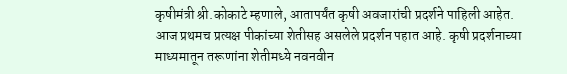कृषीमंत्री श्री.कोकाटे म्हणाले, आतापर्यंत कृषी अवजारांची प्रदर्शने पाहिली आहेत. आज प्रथमच प्रत्यक्ष पीकांच्या शेतीसह असलेले प्रदर्शन पहात आहे. कृषी प्रदर्शनाच्या माध्यमातून तरूणांना शेतीमध्ये नवनवीन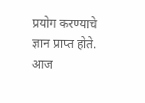प्रयोग करण्याचे ज्ञान प्राप्त होते. आज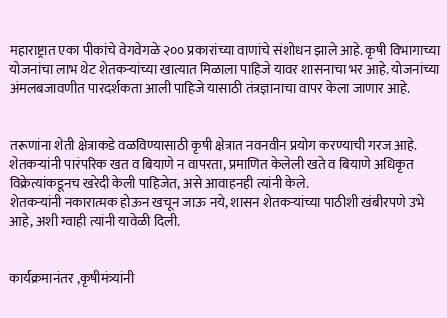महाराष्ट्रात एका पीकांचे वेगवेगळे २०० प्रकारांच्या वाणांचे संशोधन झाले आहे. कृषी विभागाच्या योजनांचा लाभ थेट शेतकऱ्यांच्या खात्यात मिळाला पाहिजे यावर शासनाचा भर आहे. योजनांच्या अंमलबजावणीत पारदर्शकता आली पाहिजे यासाठी तंत्रज्ञानाचा वापर केला जाणार आहे.


तरूणांना शेती क्षेत्राकडे वळविण्यासाठी कृषी क्षेत्रात नवनवीन प्रयोग करण्याची गरज आहे. शेतकऱ्यांनी पारंपरिक खत व बियाणे न वापरता, प्रमाणित केलेली खते व बियाणे अधिकृत विक्रेत्यांकडूनच खरेदी केली पाहिजेत, असे आवाहनही त्यांनी केले.
शेतकऱ्यांनी नकारात्मक होऊन खचून जाऊ नये, शासन शेतकऱ्यांच्या पाठीशी खंबीरपणे उभे आहे, अशी ग्वाही त्यांनी यावेळी दिली.


कार्यक्रमानंतर ,कृषीमंत्र्यांनी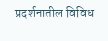प्रदर्शनातील विविध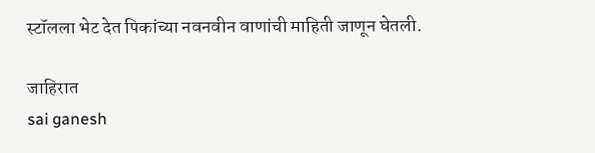स्टॉलला भेट देत पिकांच्या नवनवीन वाणांची माहिती जाणून घेतली.

जाहिरात
sai ganesh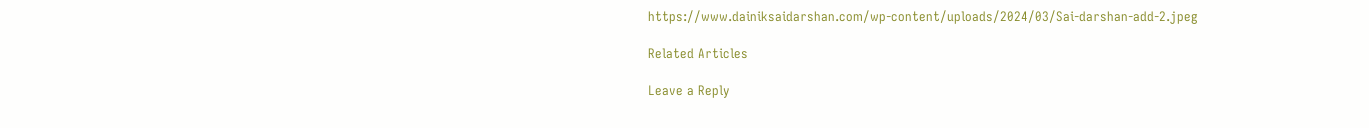https://www.dainiksaidarshan.com/wp-content/uploads/2024/03/Sai-darshan-add-2.jpeg

Related Articles

Leave a Reply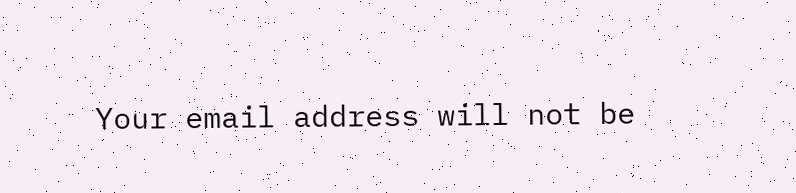Your email address will not be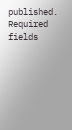published. Required fields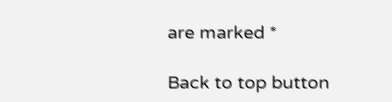are marked *

Back to top button